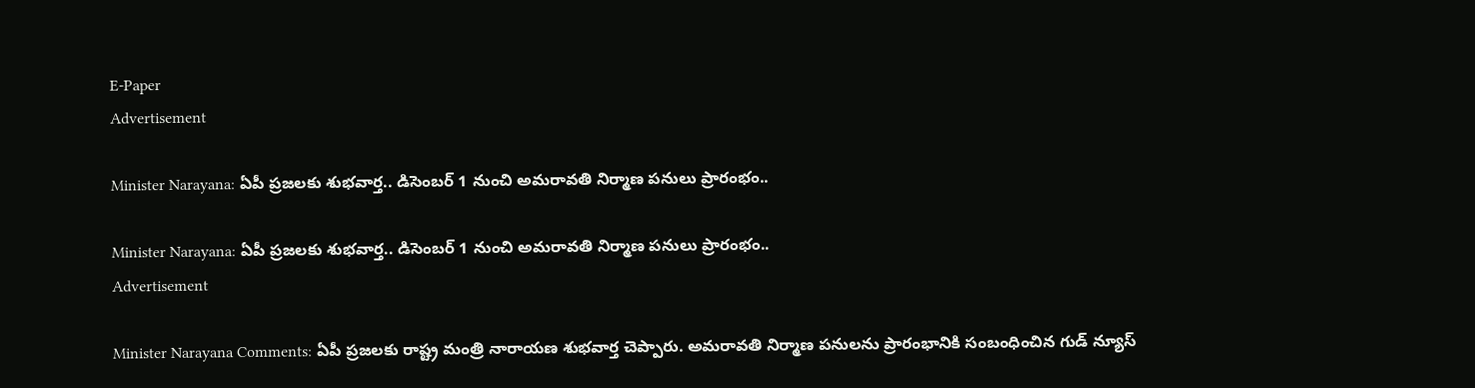E-Paper
Advertisement

Minister Narayana: ఏపీ ప్రజలకు శుభవార్త.. డిసెంబర్ 1 నుంచి అమరావతి నిర్మాణ పనులు ప్రారంభం..

Minister Narayana: ఏపీ ప్రజలకు శుభవార్త.. డిసెంబర్ 1 నుంచి అమరావతి నిర్మాణ పనులు ప్రారంభం..
Advertisement

Minister Narayana Comments: ఏపీ ప్రజలకు రాష్ట్ర మంత్రి నారాయణ శుభవార్త చెప్పారు. అమరావతి నిర్మాణ పనులను ప్రారంభానికి సంబంధించిన గుడ్ న్యూస్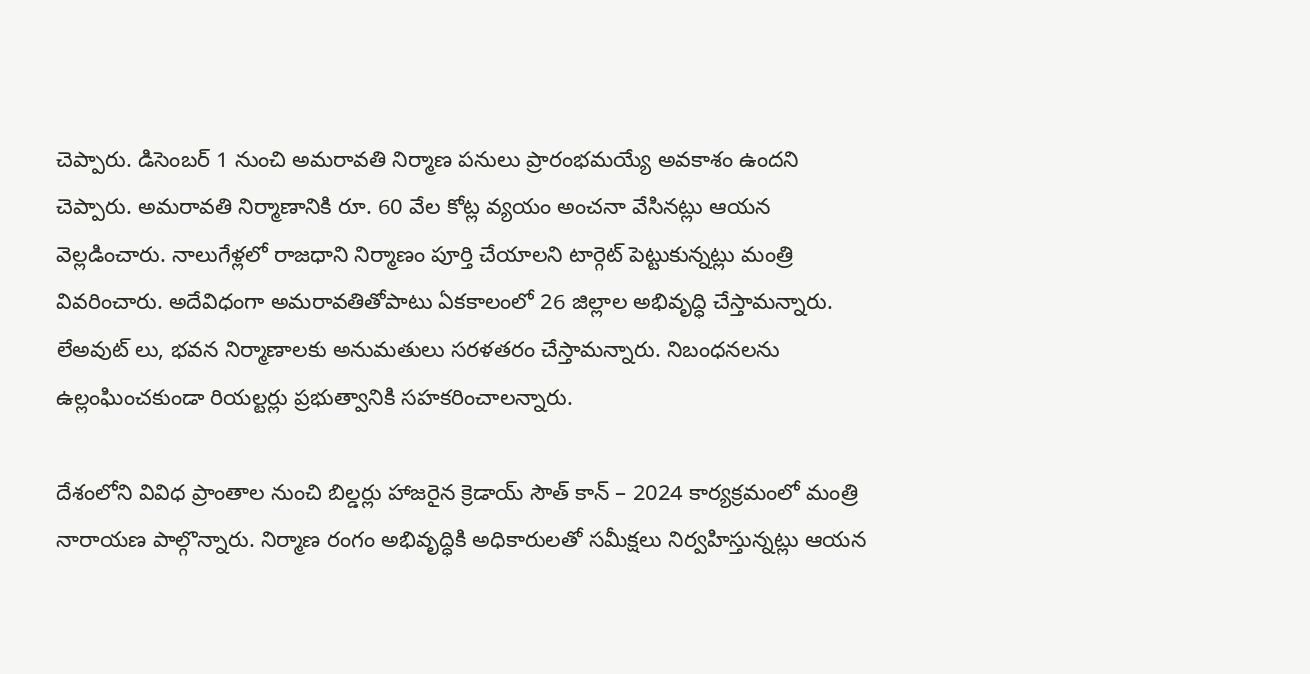చెప్పారు. డిసెంబర్ 1 నుంచి అమరావతి నిర్మాణ పనులు ప్రారంభమయ్యే అవకాశం ఉందని చెప్పారు. అమరావతి నిర్మాణానికి రూ. 60 వేల కోట్ల వ్యయం అంచనా వేసినట్లు ఆయన వెల్లడించారు. నాలుగేళ్లలో రాజధాని నిర్మాణం పూర్తి చేయాలని టార్గెట్ పెట్టుకున్నట్లు మంత్రి వివరించారు. అదేవిధంగా అమరావతితోపాటు ఏకకాలంలో 26 జిల్లాల అభివృద్ధి చేస్తామన్నారు. లేఅవుట్ లు, భవన నిర్మాణాలకు అనుమతులు సరళతరం చేస్తామన్నారు. నిబంధనలను ఉల్లంఘించకుండా రియల్టర్లు ప్రభుత్వానికి సహకరించాలన్నారు.

దేశంలోని వివిధ ప్రాంతాల నుంచి బిల్డర్లు హాజరైన క్రెడాయ్ సౌత్ కాన్ – 2024 కార్యక్రమంలో మంత్రి నారాయణ పాల్గొన్నారు. నిర్మాణ రంగం అభివృద్ధికి అధికారులతో సమీక్షలు నిర్వహిస్తున్నట్లు ఆయన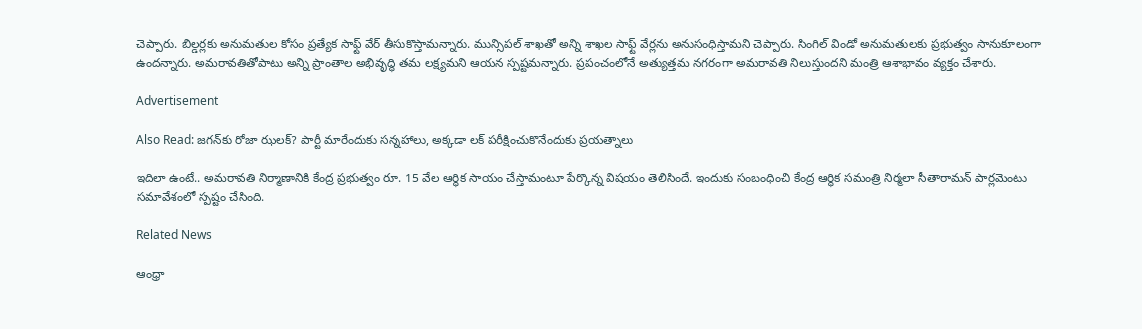చెప్పారు. బిల్డర్లకు అనుమతుల కోసం ప్రత్యేక సాఫ్ట్ వేర్ తీసుకొస్తామన్నారు. మున్సిపల్ శాఖతో అన్ని శాఖల సాఫ్ట్ వేర్లను అనుసంధిస్తామని చెప్పారు. సింగిల్ విండో అనుమతులకు ప్రభుత్వం సానుకూలంగా ఉందన్నారు. అమరావతితోపాటు అన్ని ప్రాంతాల అభివృద్ధి తమ లక్ష్యమని ఆయన స్పష్టమన్నారు. ప్రపంచంలోనే అత్యుత్తమ నగరంగా అమరావతి నిలుస్తుందని మంత్రి ఆశాభావం వ్యక్తం చేశారు.

Advertisement

Also Read: జగన్‌కు రోజా ఝలక్? పార్టీ మారేందుకు సన్నహాలు, అక్కడా లక్ పరీక్షించుకొనేందుకు ప్రయత్నాలు

ఇదిలా ఉంటే.. అమరావతి నిర్మాణానికి కేంద్ర ప్రభుత్వం రూ. 15 వేల ఆర్థిక సాయం చేస్తామంటూ పేర్కొన్న విషయం తెలిసిందే. ఇందుకు సంబంధించి కేంద్ర ఆర్థిక సమంత్రి నిర్మలా సీతారామన్ పార్లమెంటు సమావేశంలో స్పష్టం చేసింది.

Related News

ఆంధ్రా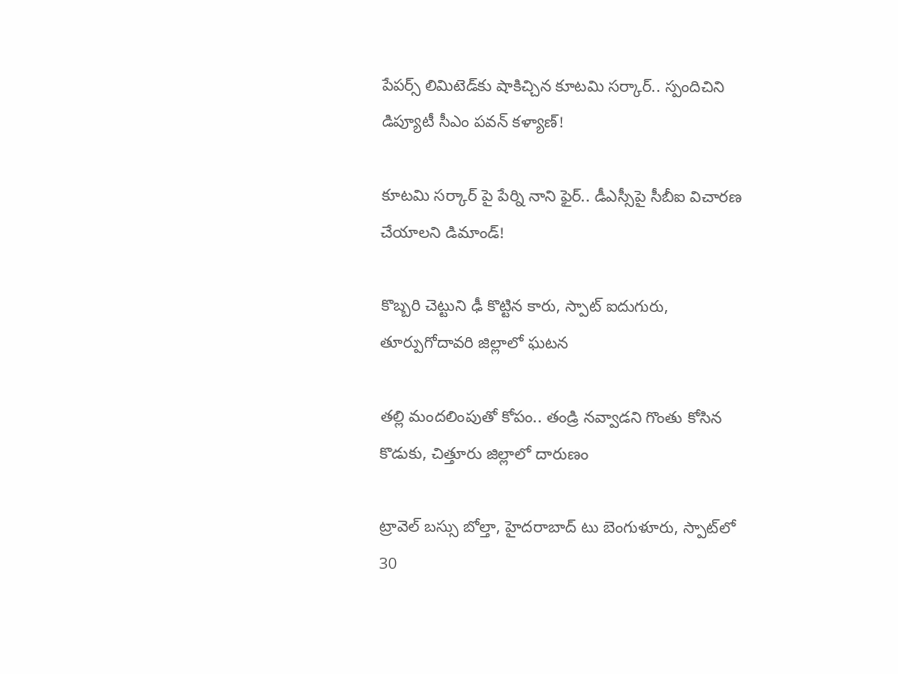పేపర్స్ లిమిటెడ్‌కు షాకిచ్చిన కూటమి సర్కార్.. స్పందిచిని డిప్యూటీ సీఎం పవన్ కళ్యాణ్!

కూటమి సర్కార్ పై పేర్ని నాని ఫైర్.. డీఎస్సీపై సీబీఐ విచారణ చేయాలని డిమాండ్!

కొబ్బరి చెట్టుని ఢీ కొట్టిన కారు, స్పాట్ ఐదుగురు, తూర్పుగోదావరి జిల్లాలో ఘటన

తల్లి మందలింపుతో కోపం.. తండ్రి నవ్వాడని గొంతు కోసిన కొడుకు, చిత్తూరు జిల్లాలో దారుణం

ట్రావెల్ బస్సు బోల్తా, హైదరాబాద్ టు బెంగుళూరు, స్పాట్‌లో 30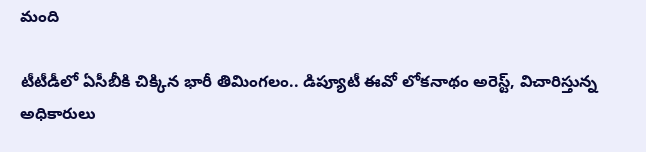మంది

టీటీడీలో ఏసీబీకి చిక్కిన భారీ తిమింగలం.. డిప్యూటీ ఈవో లోకనాథం అరెస్ట్, విచారిస్తున్న అధికారులు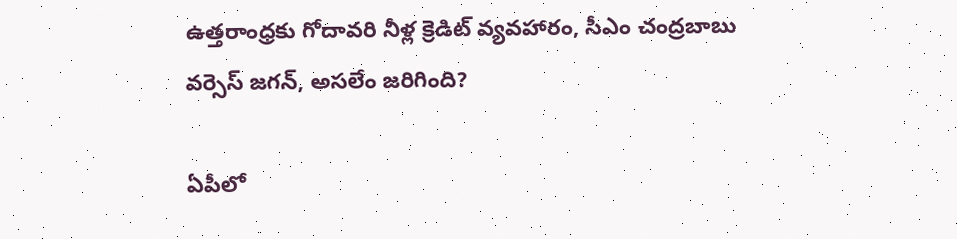ఉత్తరాంధ్రకు గోదావరి నీళ్ల క్రెడిట్ వ్యవహారం, సీఎం చంద్రబాబు వర్సెస్ జగన్, అసలేం జరిగింది?

ఏపీలో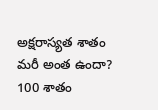అక్షరాస్యత శాతం మరీ అంత ఉందా? 100 శాతం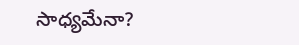సాధ్యమేనా?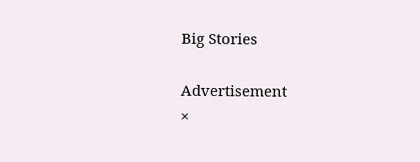Big Stories

Advertisement
×